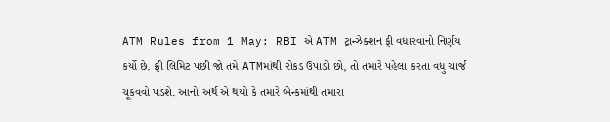ATM Rules from 1 May: RBI એ ATM ટ્રાન્ઝેક્શન ફી વધારવાનો નિર્ણય કર્યો છે. ફ્રી લિમિટ પછી જો તમે ATMમાંથી રોકડ ઉપાડો છો, તો તમારે પહેલા કરતા વધુ ચાર્જ ચૂકવવો પડશે. આનો અર્થ એ થયો કે તમારે બેન્કમાંથી તમારા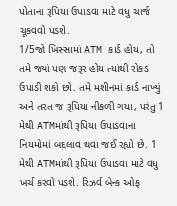પોતાના રૂપિયા ઉપાડવા માટે વધુ ચાર્જ ચૂકવવો પડશે.
1/5જો ખિસ્સામાં ATM કાર્ડ હોય, તો તમે જ્યાં પણ જરૂર હોય ત્યાંથી રોકડ ઉપાડી શકો છો. તમે મશીનમાં કાર્ડ નાખ્યું અને તરત જ રૂપિયા નીકળી ગયા, પરંતુ 1 મેથી ATMમાંથી રૂપિયા ઉપાડવાના નિયમોમાં બદલાવ થવા જઈ રહ્યો છે. 1 મેથી ATMમાંથી રૂપિયા ઉપાડવા માટે વધુ ખર્ચ કરવો પડશે. રિઝર્વ બેન્ક ઓફ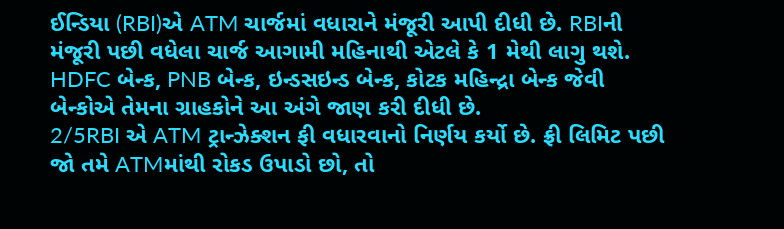ઈન્ડિયા (RBI)એ ATM ચાર્જમાં વધારાને મંજૂરી આપી દીધી છે. RBIની મંજૂરી પછી વધેલા ચાર્જ આગામી મહિનાથી એટલે કે 1 મેથી લાગુ થશે. HDFC બેન્ક, PNB બેન્ક, ઇન્ડસઇન્ડ બેન્ક, કોટક મહિન્દ્રા બેન્ક જેવી બેન્કોએ તેમના ગ્રાહકોને આ અંગે જાણ કરી દીધી છે.
2/5RBI એ ATM ટ્રાન્ઝેક્શન ફી વધારવાનો નિર્ણય કર્યો છે. ફ્રી લિમિટ પછી જો તમે ATMમાંથી રોકડ ઉપાડો છો, તો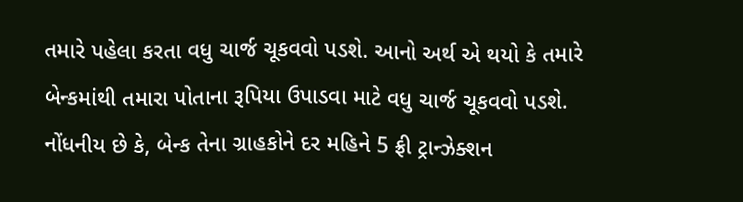તમારે પહેલા કરતા વધુ ચાર્જ ચૂકવવો પડશે. આનો અર્થ એ થયો કે તમારે બેન્કમાંથી તમારા પોતાના રૂપિયા ઉપાડવા માટે વધુ ચાર્જ ચૂકવવો પડશે. નોંધનીય છે કે, બેન્ક તેના ગ્રાહકોને દર મહિને 5 ફ્રી ટ્રાન્ઝેક્શન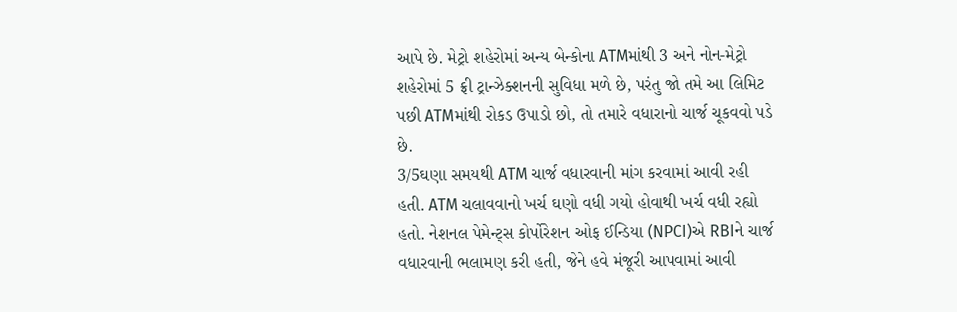આપે છે. મેટ્રો શહેરોમાં અન્ય બેન્કોના ATMમાંથી 3 અને નોન-મેટ્રો શહેરોમાં 5 ફ્રી ટ્રાન્ઝેક્શનની સુવિધા મળે છે, પરંતુ જો તમે આ લિમિટ પછી ATMમાંથી રોકડ ઉપાડો છો, તો તમારે વધારાનો ચાર્જ ચૂકવવો પડે છે.
3/5ઘણા સમયથી ATM ચાર્જ વધારવાની માંગ કરવામાં આવી રહી હતી. ATM ચલાવવાનો ખર્ચ ઘણો વધી ગયો હોવાથી ખર્ચ વધી રહ્યો હતો. નેશનલ પેમેન્ટ્સ કોર્પોરેશન ઓફ ઈન્ડિયા (NPCI)એ RBIને ચાર્જ વધારવાની ભલામણ કરી હતી, જેને હવે મંજૂરી આપવામાં આવી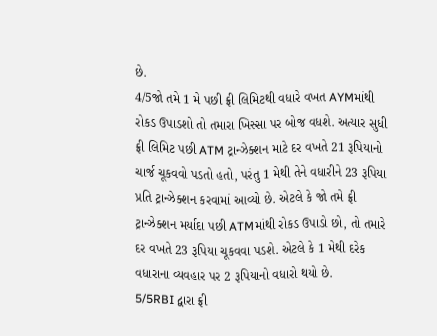છે.
4/5જો તમે 1 મે પછી ફ્રી લિમિટથી વધારે વખત AYMમાંથી રોકડ ઉપાડશો તો તમારા ખિસ્સા પર બોજ વધશે. અત્યાર સુધી ફ્રી લિમિટ પછી ATM ટ્રાન્ઝેક્શન માટે દર વખતે 21 રૂપિયાનો ચાર્જ ચૂકવવો પડતો હતો, પરંતુ 1 મેથી તેને વધારીને 23 રૂપિયા પ્રતિ ટ્રાન્ઝેક્શન કરવામાં આવ્યો છે. એટલે કે જો તમે ફ્રી ટ્રાન્ઝેક્શન મર્યાદા પછી ATMમાંથી રોકડ ઉપાડો છો, તો તમારે દર વખતે 23 રૂપિયા ચૂકવવા પડશે. એટલે કે 1 મેથી દરેક વધારાના વ્યવહાર પર 2 રૂપિયાનો વધારો થયો છે.
5/5RBI દ્વારા ફ્રી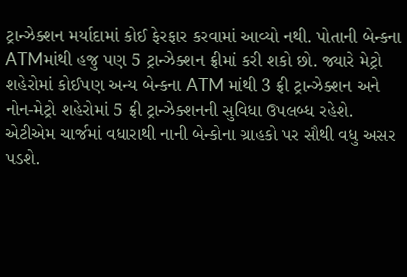ટ્રાન્ઝેક્શન મર્યાદામાં કોઈ ફેરફાર કરવામાં આવ્યો નથી. પોતાની બેન્કના ATMમાંથી હજુ પણ 5 ટ્રાન્ઝેક્શન ફ્રીમાં કરી શકો છો. જ્યારે મેટ્રો શહેરોમાં કોઈપણ અન્ય બેન્કના ATM માંથી 3 ફ્રી ટ્રાન્ઝેક્શન અને નોન-મેટ્રો શહેરોમાં 5 ફ્રી ટ્રાન્ઝેક્શનની સુવિધા ઉપલબ્ધ રહેશે. એટીએમ ચાર્જમાં વધારાથી નાની બેન્કોના ગ્રાહકો પર સૌથી વધુ અસર પડશે.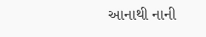આનાથી નાની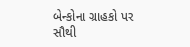બેન્કોના ગ્રાહકો પર સૌથી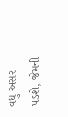વધુ અસર પડશે, જેમની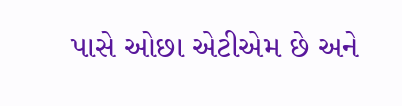પાસે ઓછા એટીએમ છે અને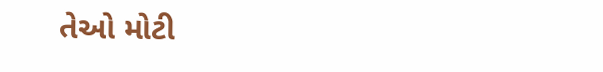તેઓ મોટી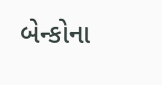બેન્કોના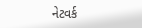નેટવર્ક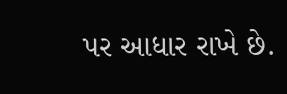પર આધાર રાખે છે.